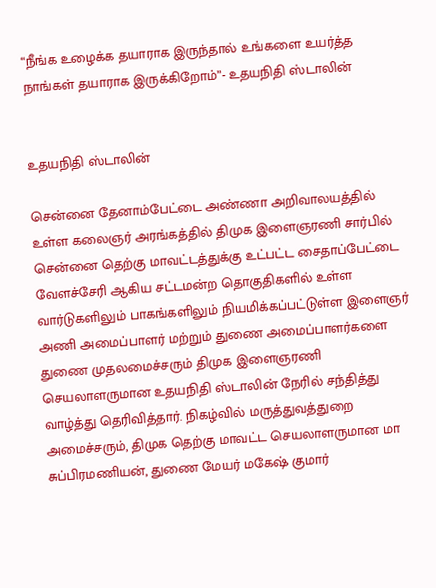“நீங்க உழைக்க தயாராக இருந்தால் உங்களை உயர்த்த நாங்கள் தயாராக இருக்கிறோம்”- உதயநிதி ஸ்டாலின்


உதயநிதி ஸ்டாலின்

சென்னை தேனாம்பேட்டை அண்ணா அறிவாலயத்தில் உள்ள கலைஞர் அரங்கத்தில் திமுக இளைஞரணி சார்பில் சென்னை தெற்கு மாவட்டத்துக்கு உட்பட்ட சைதாப்பேட்டை வேளச்சேரி ஆகிய சட்டமன்ற தொகுதிகளில் உள்ள வார்டுகளிலும் பாகங்களிலும் நியமிக்கப்பட்டுள்ள இளைஞர் அணி அமைப்பாளர் மற்றும் துணை அமைப்பாளர்களை துணை முதலமைச்சரும் திமுக இளைஞரணி செயலாளருமான உதயநிதி ஸ்டாலின் நேரில் சந்தித்து வாழ்த்து தெரிவித்தார். நிகழ்வில் மருத்துவத்துறை அமைச்சரும், திமுக தெற்கு மாவட்ட செயலாளருமான மா சுப்பிரமணியன், துணை மேயர் மகேஷ் குமார்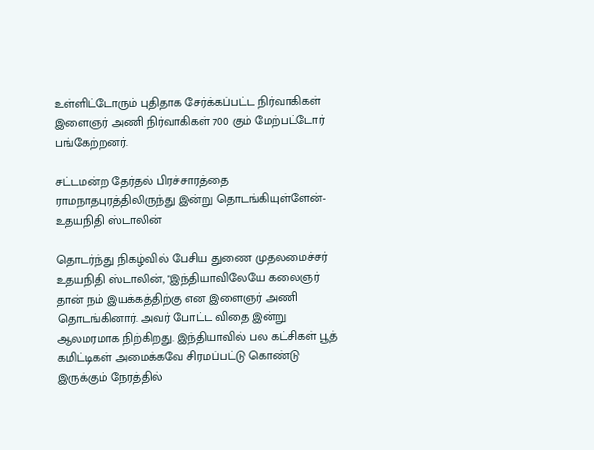உள்ளிட்டோரும் புதிதாக சேர்க்கப்பட்ட நிர்வாகிகள் இளைஞர் அணி நிர்வாகிகள் 700 கும் மேற்பட்டோர் பங்கேற்றனர்.

சட்டமன்ற தேர்தல் பிரச்சாரத்தை ராமநாதபுரத்திலிருந்து இன்று தொடங்கியுள்ளேன்- உதயநிதி ஸ்டாலின்

தொடர்ந்து நிகழ்வில் பேசிய துணை முதலமைச்சர் உதயநிதி ஸ்டாலின், "இந்தியாவிலேயே கலைஞர் தான் நம் இயக்கத்திற்கு என இளைஞர் அணி தொடங்கினார். அவர் போட்ட விதை இன்று ஆலமரமாக நிற்கிறது. இந்தியாவில் பல கட்சிகள் பூத் கமிட்டிகள் அமைக்கவே சிரமப்பட்டு கொண்டு இருக்கும் நேரத்தில்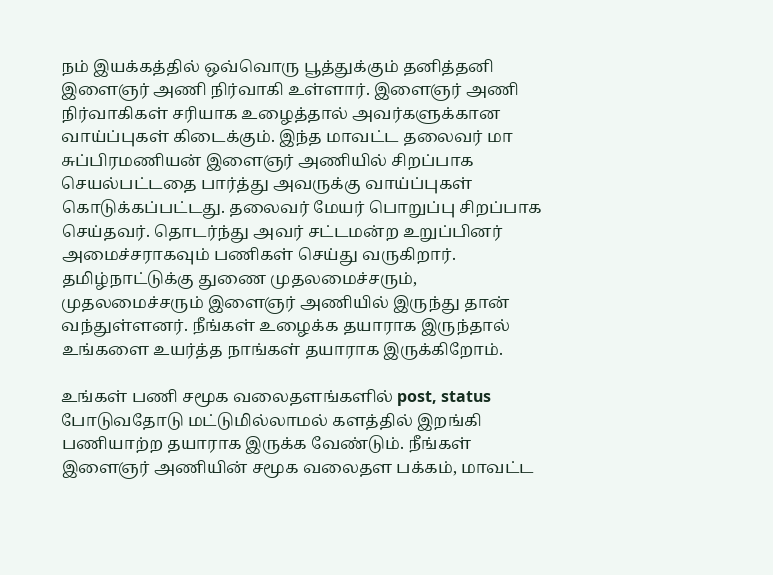நம் இயக்கத்தில் ஒவ்வொரு பூத்துக்கும் தனித்தனி இளைஞர் அணி நிர்வாகி உள்ளார். இளைஞர் அணி நிர்வாகிகள் சரியாக உழைத்தால் அவர்களுக்கான வாய்ப்புகள் கிடைக்கும். இந்த மாவட்ட தலைவர் மா சுப்பிரமணியன் இளைஞர் அணியில் சிறப்பாக செயல்பட்டதை பார்த்து அவருக்கு வாய்ப்புகள் கொடுக்கப்பட்டது. தலைவர் மேயர் பொறுப்பு சிறப்பாக செய்தவர். தொடர்ந்து அவர் சட்டமன்ற உறுப்பினர் அமைச்சராகவும் பணிகள் செய்து வருகிறார். தமிழ்நாட்டுக்கு துணை முதலமைச்சரும், முதலமைச்சரும் இளைஞர் அணியில் இருந்து தான் வந்துள்ளனர். நீங்கள் உழைக்க தயாராக இருந்தால் உங்களை உயர்த்த நாங்கள் தயாராக இருக்கிறோம்.

உங்கள் பணி சமூக வலைதளங்களில் post, status போடுவதோடு மட்டுமில்லாமல் களத்தில் இறங்கி பணியாற்ற தயாராக இருக்க வேண்டும். நீங்கள் இளைஞர் அணியின் சமூக வலைதள பக்கம், மாவட்ட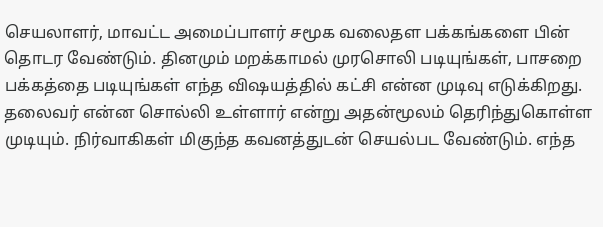செயலாளர், மாவட்ட அமைப்பாளர் சமூக வலைதள பக்கங்களை பின் தொடர வேண்டும். தினமும் மறக்காமல் முரசொலி படியுங்கள், பாசறை பக்கத்தை படியுங்கள் எந்த விஷயத்தில் கட்சி என்ன முடிவு எடுக்கிறது. தலைவர் என்ன சொல்லி உள்ளார் என்று அதன்மூலம் தெரிந்துகொள்ள முடியும். நிர்வாகிகள் மிகுந்த கவனத்துடன் செயல்பட வேண்டும். எந்த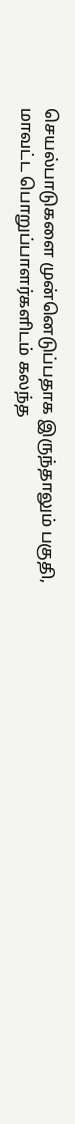செயல்பாடுகளை முன்னெடுப்பதாக இருந்தாலும் பகுதி, மாவட்ட பொறுப்பாளர்களிடம் கலந்த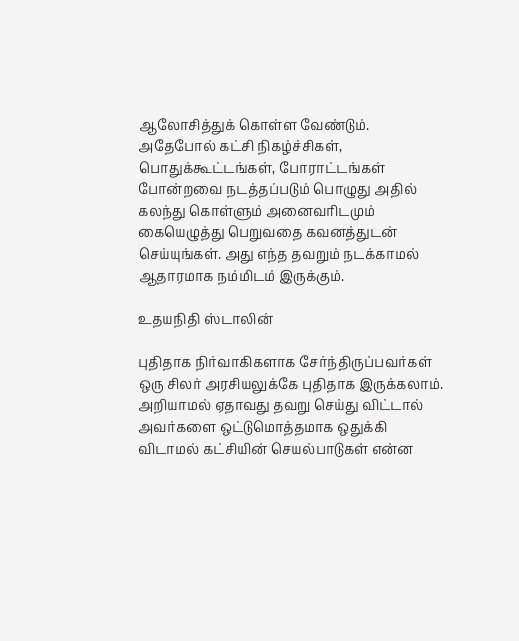ஆலோசித்துக் கொள்ள வேண்டும். அதேபோல் கட்சி நிகழ்ச்சிகள், பொதுக்கூட்டங்கள், போராட்டங்கள் போன்றவை நடத்தப்படும் பொழுது அதில் கலந்து கொள்ளும் அனைவரிடமும் கையெழுத்து பெறுவதை கவனத்துடன் செய்யுங்கள். அது எந்த தவறும் நடக்காமல் ஆதாரமாக நம்மிடம் இருக்கும்.

உதயநிதி ஸ்டாலின்

புதிதாக நிர்வாகிகளாக சேர்ந்திருப்பவர்கள் ஒரு சிலர் அரசியலுக்கே புதிதாக இருக்கலாம். அறியாமல் ஏதாவது தவறு செய்து விட்டால் அவர்களை ஒட்டுமொத்தமாக ஒதுக்கி விடாமல் கட்சியின் செயல்பாடுகள் என்ன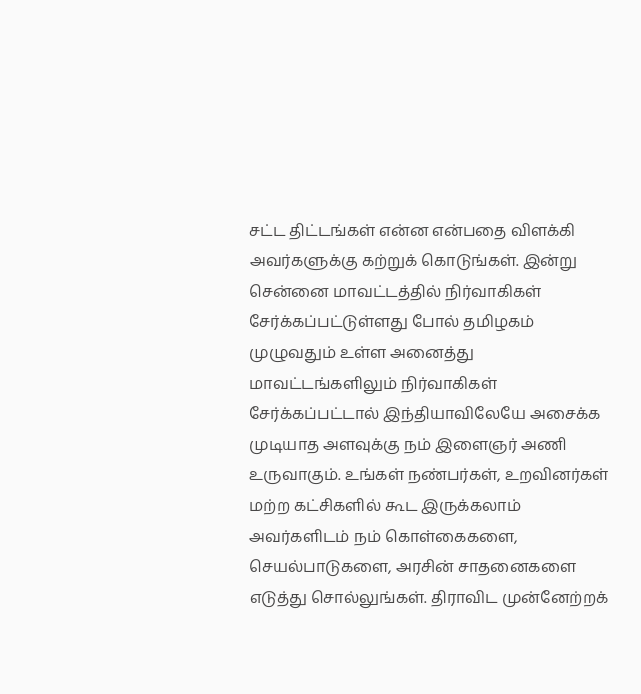சட்ட திட்டங்கள் என்ன என்பதை விளக்கி அவர்களுக்கு கற்றுக் கொடுங்கள். இன்று சென்னை மாவட்டத்தில் நிர்வாகிகள் சேர்க்கப்பட்டுள்ளது போல் தமிழகம் முழுவதும் உள்ள அனைத்து மாவட்டங்களிலும் நிர்வாகிகள் சேர்க்கப்பட்டால் இந்தியாவிலேயே அசைக்க முடியாத அளவுக்கு நம் இளைஞர் அணி உருவாகும். உங்கள் நண்பர்கள், உறவினர்கள் மற்ற கட்சிகளில் கூட இருக்கலாம் அவர்களிடம் நம் கொள்கைகளை, செயல்பாடுகளை, அரசின் சாதனைகளை எடுத்து சொல்லுங்கள். திராவிட முன்னேற்றக்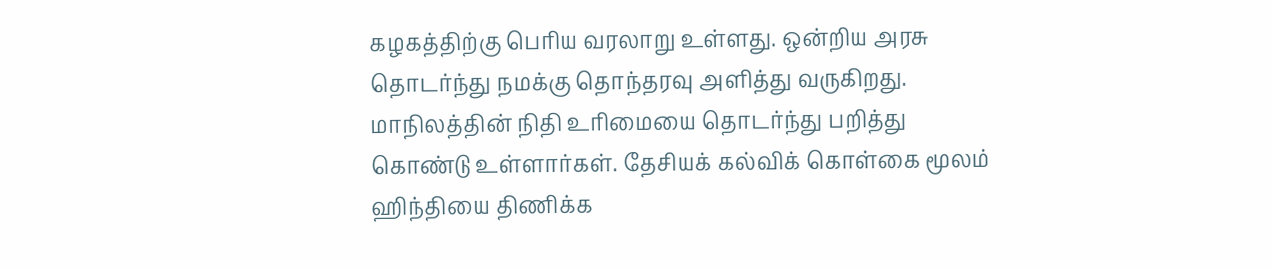கழகத்திற்கு பெரிய வரலாறு உள்ளது. ஒன்றிய அரசு தொடர்ந்து நமக்கு தொந்தரவு அளித்து வருகிறது. மாநிலத்தின் நிதி உரிமையை தொடர்ந்து பறித்து கொண்டு உள்ளார்கள். தேசியக் கல்விக் கொள்கை மூலம் ஹிந்தியை திணிக்க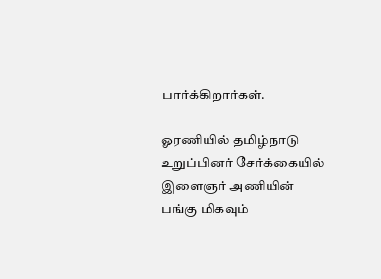பார்க்கிறார்கள்.

ஓரணியில் தமிழ்நாடு உறுப்பினர் சேர்க்கையில் இளைஞர் அணியின் பங்கு மிகவும்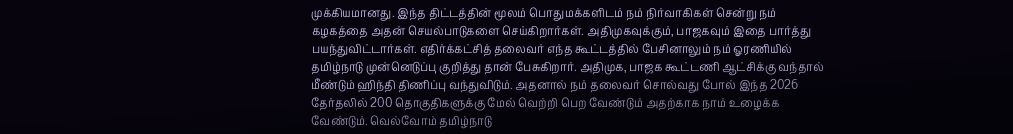முக்கியமானது. இந்த திட்டத்தின் மூலம் பொதுமக்களிடம் நம் நிர்வாகிகள் சென்று நம் கழகத்தை அதன் செயல்பாடுகளை செய்கிறார்கள். அதிமுகவுக்கும், பாஜகவும் இதை பார்த்து பயந்துவிட்டார்கள். எதிர்க்கட்சித் தலைவர் எந்த கூட்டத்தில் பேசினாலும் நம் ஓரணியில் தமிழ்நாடு முன்னெடுப்பு குறித்து தான் பேசுகிறார். அதிமுக, பாஜக கூட்டணி ஆட்சிக்கு வந்தால் மீண்டும் ஹிந்தி திணிப்பு வந்துவிடும். அதனால் நம் தலைவர் சொல்வது போல் இந்த 2026 தேர்தலில் 200 தொகுதிகளுக்கு மேல் வெற்றி பெற வேண்டும் அதற்காக நாம் உழைக்க வேண்டும். வெல்வோம் தமிழ்நாடு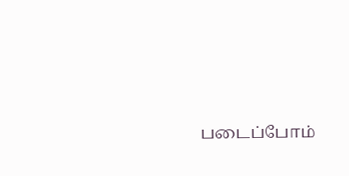படைப்போம்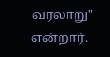வரலாறு" என்றார்.